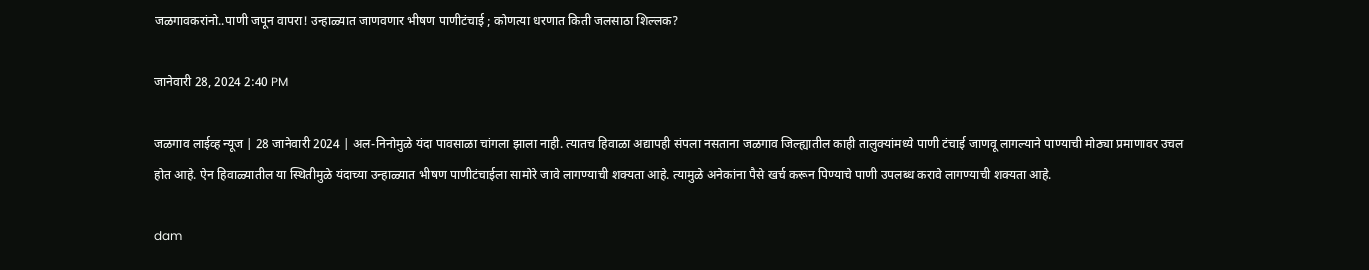जळगावकरांनो..पाणी जपून वापरा! उन्हाळ्यात जाणवणार भीषण पाणीटंचाई ; कोणत्या धरणात किती जलसाठा शिल्लक?

जानेवारी 28, 2024 2:40 PM

जळगाव लाईव्ह न्यूज | 28 जानेवारी 2024 | अल-निनोमुळे यंदा पावसाळा चांगला झाला नाही. त्यातच हिवाळा अद्यापही संपला नसताना जळगाव जिल्ह्यातील काही तालुक्यांमध्ये पाणी टंचाई जाणवू लागल्याने पाण्याची मोठ्या प्रमाणावर उचल होत आहे. ऐन हिवाळ्यातील या स्थितीमुळे यंदाच्या उन्हाळ्यात भीषण पाणीटंचाईला सामोरे जावे लागण्याची शक्यता आहे. त्यामुळे अनेकांना पैसे खर्च करून पिण्याचे पाणी उपलब्ध करावे लागण्याची शक्यता आहे.

dam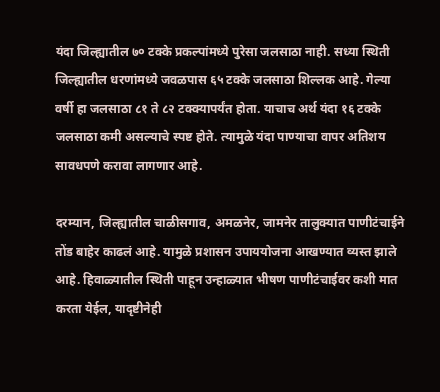यंदा जिल्ह्यातील ७० टक्के प्रकल्पांमध्ये पुरेसा जलसाठा नाही. सध्या स्थिती जिल्ह्यातील धरणांमध्ये जवळपास ६५ टक्के जलसाठा शिल्लक आहे. गेल्या वर्षी हा जलसाठा ८१ ते ८२ टक्क्यापर्यंत होता. याचाच अर्थ यंदा १६ टक्के जलसाठा कमी असल्याचे स्पष्ट होते. त्यामुळे यंदा पाण्याचा वापर अतिशय सावधपणे करावा लागणार आहे.

दरम्यान, जिल्ह्यातील चाळीसगाव, अमळनेर, जामनेर तालुक्यात पाणीटंचाईने तोंड बाहेर काढलं आहे. यामुळे प्रशासन उपाययोजना आखण्यात व्यस्त झाले आहे. हिवाळ्यातील स्थिती पाहून उन्हाळ्यात भीषण पाणीटंचाईवर कशी मात करता येईल, यादृष्टीनेही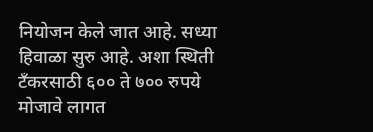नियोजन केले जात आहे. सध्या हिवाळा सुरु आहे. अशा स्थिती टँकरसाठी ६०० ते ७०० रुपये मोजावे लागत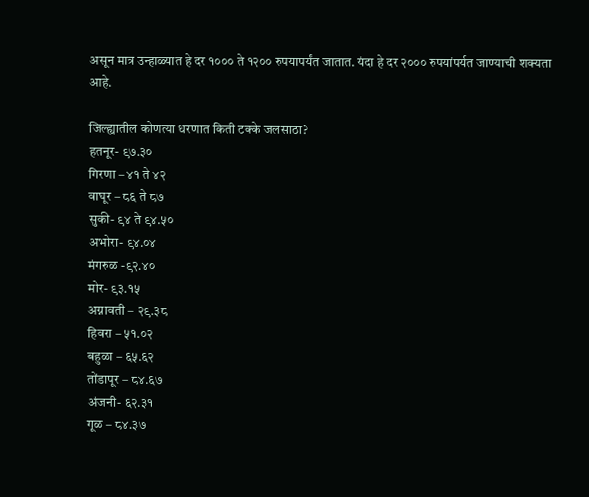असून मात्र उन्हाळ्यात हे दर १००० ते १२०० रुपयापर्यंत जातात. यंदा हे दर २००० रुपयांपर्यत जाण्याची शक्यता आहे.

जिल्ह्यातील कोणत्या धरणात किती टक्के जलसाठा?
हतनूर- ९७.३०
गिरणा – ४१ ते ४२
वाघूर – ८६ ते ८७
सुकी- ९४ ते ९४.५०
अभोरा- ९४.०४
मंगरुळ -९२.४०
मोर- ९३.१५
अग्नावती – २९.३८
हिवरा – ५१.०२
बहुळा – ६५.६२
तोंडापूर – ८४.६७
अंजनी- ६२.३१
गूळ – ८४.३७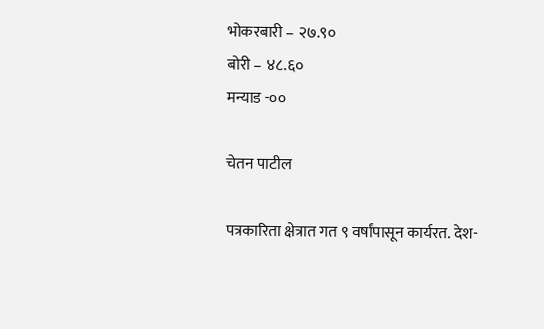भोकरबारी – २७.९०
बोरी – ४८.६०
मन्याड -००

चेतन पाटील

पत्रकारिता क्षेत्रात गत ९ वर्षांपासून कार्यरत. देश-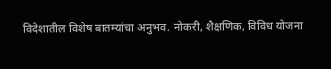विदेशातील विशेष बातम्यांचा अनुभव. नोकरी, शैक्षणिक, विविध योजना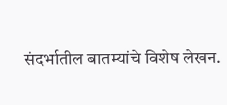संदर्भातील बातम्यांचे विशेष लेखन.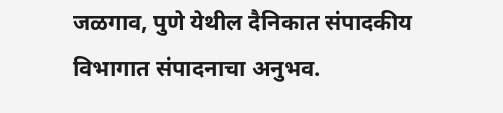जळगाव, पुणे येथील दैनिकात संपादकीय विभागात संपादनाचा अनुभव.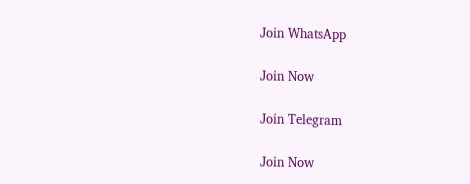Join WhatsApp

Join Now

Join Telegram

Join Now